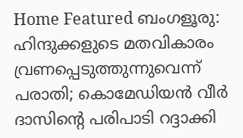Home Featured ബംഗളൂരു: ഹിന്ദുക്കളുടെ മതവികാരം വ്രണപ്പെടുത്തുന്നുവെന്ന് പരാതി; കൊമേഡിയന്‍ വീര്‍ ദാസിന്റെ പരിപാടി റദ്ദാക്കി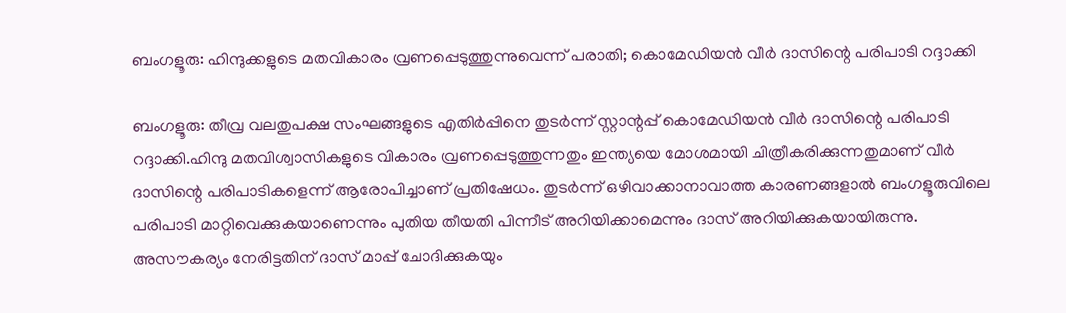ബംഗളൂരു: ഹിന്ദുക്കളുടെ മതവികാരം വ്രണപ്പെടുത്തുന്നുവെന്ന് പരാതി; കൊമേഡിയന്‍ വീര്‍ ദാസിന്റെ പരിപാടി റദ്ദാക്കി

ബംഗളൂരു: തീവ്ര വലതുപക്ഷ സംഘങ്ങളുടെ എതിര്‍പ്പിനെ തുടര്‍ന്ന് സ്റ്റാന്റപ്പ് കൊമേഡിയന്‍ വീര്‍ ദാസിന്റെ പരിപാടി റദ്ദാക്കി.ഹിന്ദു മതവിശ്വാസികളുടെ വികാരം വ്രണപ്പെടുത്തുന്നതും ഇന്ത്യയെ മോശമായി ചിത്രീകരിക്കുന്നതുമാണ് വീര്‍ ദാസിന്റെ പരിപാടികളെന്ന് ആരോപിച്ചാണ് പ്രതിഷേധം. തുടര്‍ന്ന് ഒഴിവാക്കാനാവാത്ത കാരണങ്ങളാല്‍ ബംഗളൂരുവിലെ പരിപാടി മാറ്റിവെക്കുകയാണെന്നും പുതിയ തീയതി പിന്നീട് അറിയിക്കാമെന്നും ദാസ് അറിയിക്കുകയായിരുന്നു. അസൗകര്യം നേരിട്ടതിന് ദാസ് മാപ്പ് ചോദിക്കുകയും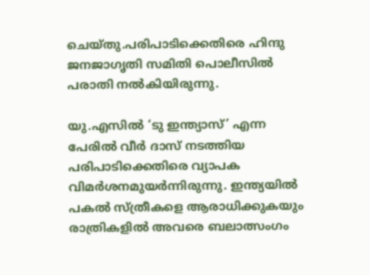ചെയ്തു.പരിപാടിക്കെതിരെ ഹിന്ദു ജനജാഗൃതി സമിതി പൊലീസില്‍ പരാതി നല്‍കിയിരുന്നു.

യു.എസില്‍ ‘ടു ഇന്ത്യാസ്’ എന്ന പേരില്‍ വീര്‍ ദാസ് നടത്തിയ പരിപാടിക്കെതിരെ വ്യാപക വിമര്‍ശനമുയര്‍ന്നിരുന്നു. ഇന്ത്യയില്‍ പകല്‍ സ്ത്രീകളെ ആരാധിക്കുകയും രാത്രികളില്‍ അവരെ ബലാത്സംഗം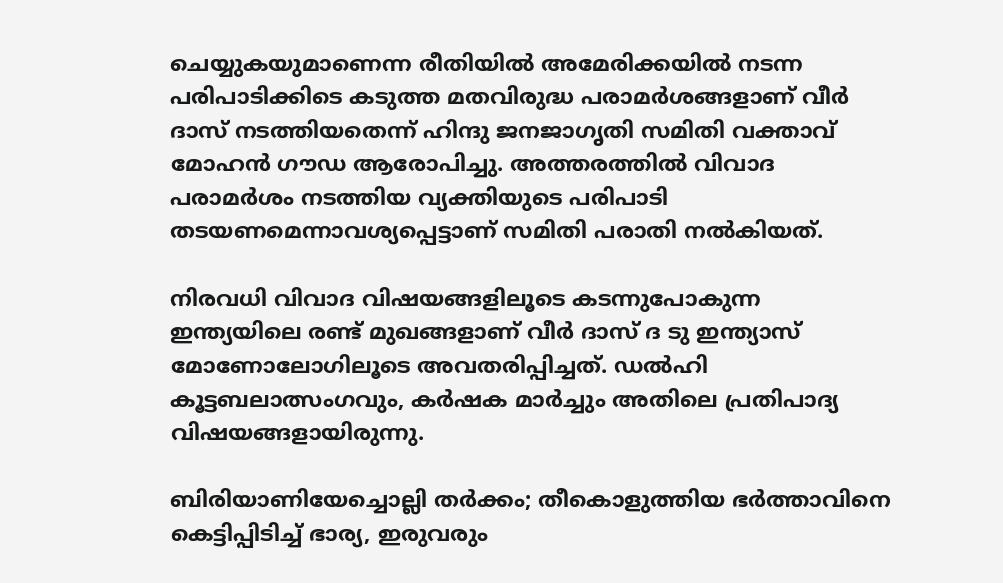ചെയ്യുകയുമാണെന്ന രീതിയില്‍ അമേരിക്കയില്‍ നടന്ന പരിപാടിക്കിടെ കടുത്ത മതവിരുദ്ധ പരാമര്‍ശങ്ങളാണ് വീര്‍ ദാസ് നടത്തിയതെന്ന് ഹിന്ദു ജനജാഗൃതി സമിതി വക്താവ് മോഹന്‍ ഗൗഡ ആരോപിച്ചു. അത്തരത്തില്‍ വിവാദ പരാമര്‍ശം നടത്തിയ വ്യക്തിയുടെ പരിപാടി തടയണമെന്നാവശ്യപ്പെട്ടാണ് സമിതി പരാതി നല്‍കിയത്.

നിരവധി വിവാദ വിഷയങ്ങളിലൂടെ കടന്നുപോകുന്ന ഇന്ത്യയിലെ രണ്ട് മുഖങ്ങളാണ് വീര്‍ ദാസ് ദ ടു ഇന്ത്യാസ് മോണോലോഗിലൂടെ അവതരിപ്പിച്ചത്. ഡല്‍ഹി കൂട്ടബലാത്സംഗവും, കര്‍ഷക മാര്‍ച്ചും അതിലെ പ്രതിപാദ്യ വിഷയങ്ങളായിരുന്നു.

ബിരിയാണിയേച്ചൊല്ലി തര്‍ക്കം; തീകൊളുത്തിയ ഭര്‍ത്താവിനെ കെട്ടിപ്പിടിച്ച്‌ ഭാര്യ, ഇരുവരും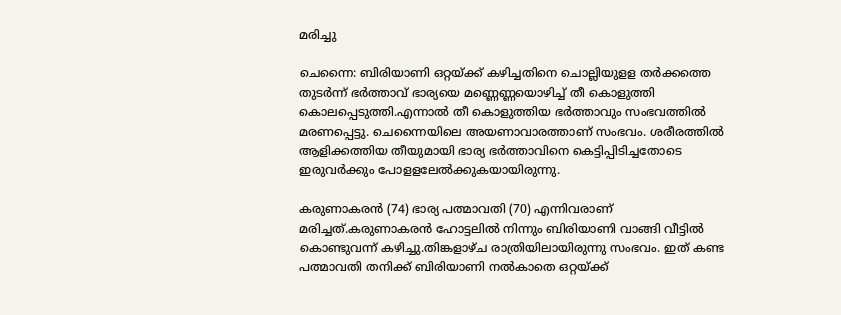മരിച്ചു

ചെന്നൈ: ബിരിയാണി ഒറ്റയ്ക്ക് കഴിച്ചതിനെ ചൊല്ലിയുളള തര്‍ക്കത്തെ തുടര്‍ന്ന് ഭര്‍ത്താവ് ഭാര്യയെ മണ്ണെണ്ണയൊഴിച്ച്‌ തീ കൊളുത്തി കൊലപ്പെടുത്തി.എന്നാല്‍ തീ കൊളുത്തിയ ഭര്‍ത്താവും സംഭവത്തില്‍ മരണപ്പെട്ടു. ചെന്നൈയിലെ അയണാവാരത്താണ് സംഭവം. ശരീരത്തില്‍ ആളിക്കത്തിയ തീയുമായി ഭാര്യ ഭര്‍ത്താവിനെ കെട്ടിപ്പിടിച്ചതോടെ ഇരുവര്‍ക്കും പോളളലേല്‍ക്കുകയായിരുന്നു.

കരുണാകരന്‍ (74) ഭാര്യ പത്മാവതി (70) എന്നിവരാണ് മരിച്ചത്.കരുണാകരന്‍ ഹോട്ടലില്‍ നിന്നും ബിരിയാണി വാങ്ങി വീട്ടില്‍ കൊണ്ടുവന്ന് കഴിച്ചു.തിങ്കളാഴ്ച രാത്രിയിലായിരുന്നു സംഭവം. ഇത് കണ്ട പത്മാവതി തനിക്ക് ബിരിയാണി നല്‍കാതെ ഒറ്റയ്ക്ക്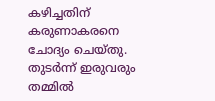കഴിച്ചതിന് കരുണാകരനെ ചോദ്യം ചെയ്തു. തുടര്‍ന്ന് ഇരുവരും തമ്മില്‍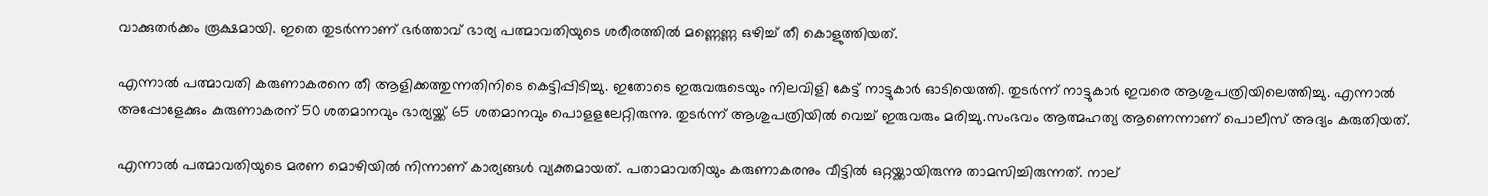വാക്കുതര്‍ക്കം രൂക്ഷമായി. ഇതെ തുടര്‍ന്നാണ് ഭര്‍ത്താവ് ഭാര്യ പത്മാവതിയുടെ ശരീരത്തില്‍ മണ്ണെണ്ണ ഒഴിച്ച്‌ തീ കൊളുത്തിയത്.

എന്നാല്‍ പത്മാവതി കരുണാകരനെ തീ ആളിക്കത്തുന്നതിനിടെ കെട്ടിപ്പിടിച്ചു. ഇതോടെ ഇരുവരുടെയും നിലവിളി കേട്ട് നാട്ടുകാര്‍ ഓടിയെത്തി. തുടര്‍ന്ന് നാട്ടുകാര്‍ ഇവരെ ആശുപത്രിയിലെത്തിച്ചു. എന്നാല്‍ അപ്പോളേക്കും കുരുണാകരന് 50 ശതമാനവും ഭാര്യയ്ക്ക് 65 ശതമാനവും പൊളളലേറ്റിരുന്നു. തുടര്‍ന്ന് ആശുപത്രിയില്‍ വെച്ച്‌ ഇരുവരും മരിച്ചു.സംഭവം ആത്മഹത്യ ആണെന്നാണ് പൊലീസ് അദ്യം കരുതിയത്.

എന്നാല്‍ പത്മാവതിയുടെ മരണ മൊഴിയില്‍ നിന്നാണ് കാര്യങ്ങള്‍ വ്യക്തമായത്. പതാമാവതിയും കരുണാകരനും വീട്ടില്‍ ഒറ്റയ്ക്കായിരുന്നു താമസിച്ചിരുന്നത്. നാല്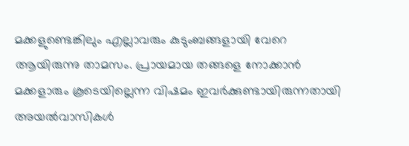മക്കളുണ്ടെങ്കിലും എല്ലാവരും കുടുംബങ്ങളായി വേറെ ആയിരുന്നു താമസം. പ്രായമായ തങ്ങളെ നോക്കാന്‍ മക്കളാരും കൂടെയില്ലെന്ന വിഷമം ഇവര്‍ക്കുണ്ടായിരുന്നതായി അയല്‍വാസികള്‍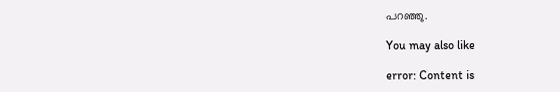പറഞ്ഞു.

You may also like

error: Content is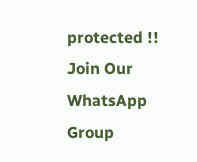protected !!
Join Our WhatsApp Group